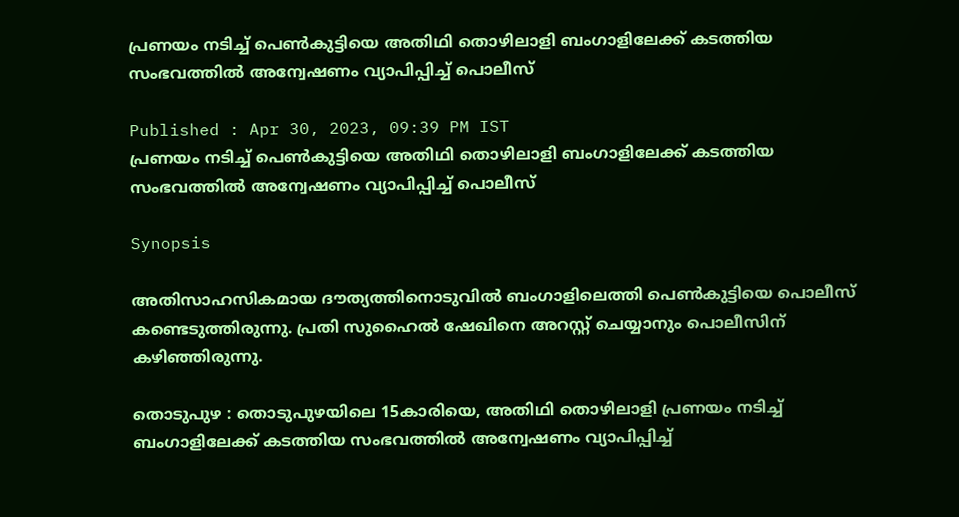പ്രണയം നടിച്ച് പെൺകുട്ടിയെ അതിഥി തൊഴിലാളി ബംഗാളിലേക്ക് കടത്തിയ സംഭവത്തിൽ അന്വേഷണം വ്യാപിപ്പിച്ച് പൊലീസ്

Published : Apr 30, 2023, 09:39 PM IST
പ്രണയം നടിച്ച് പെൺകുട്ടിയെ അതിഥി തൊഴിലാളി ബംഗാളിലേക്ക് കടത്തിയ സംഭവത്തിൽ അന്വേഷണം വ്യാപിപ്പിച്ച് പൊലീസ്

Synopsis

അതിസാഹസികമായ ദൗത്യത്തിനൊടുവിൽ ബംഗാളിലെത്തി പെൺകുട്ടിയെ പൊലീസ് കണ്ടെടുത്തിരുന്നു. പ്രതി സുഹൈൽ ഷേഖിനെ അറസ്റ്റ് ചെയ്യാനും പൊലീസിന് കഴിഞ്ഞിരുന്നു.

തൊടുപുഴ : തൊടുപുഴയിലെ 15കാരിയെ, അതിഥി തൊഴിലാളി പ്രണയം നടിച്ച് ബംഗാളിലേക്ക് കടത്തിയ സംഭവത്തിൽ അന്വേഷണം വ്യാപിപ്പിച്ച്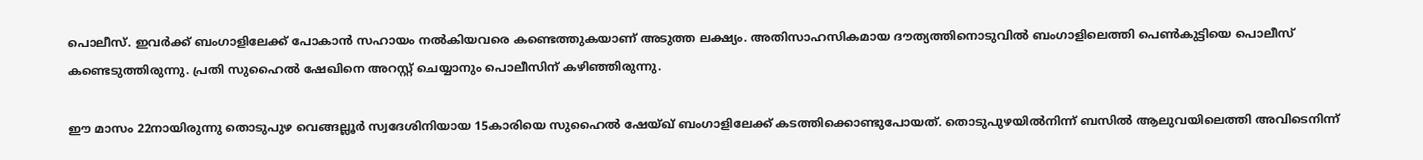പൊലീസ്. ഇവർക്ക് ബംഗാളിലേക്ക് പോകാൻ സഹായം നൽകിയവരെ കണ്ടെത്തുകയാണ് അടുത്ത ലക്ഷ്യം. അതിസാഹസികമായ ദൗത്യത്തിനൊടുവിൽ ബംഗാളിലെത്തി പെൺകുട്ടിയെ പൊലീസ് കണ്ടെടുത്തിരുന്നു. പ്രതി സുഹൈൽ ഷേഖിനെ അറസ്റ്റ് ചെയ്യാനും പൊലീസിന് കഴിഞ്ഞിരുന്നു.

ഈ മാസം 22നായിരുന്നു തൊടുപുഴ വെങ്ങല്ലൂർ സ്വദേശിനിയായ 15കാരിയെ സുഹൈൽ ഷേയ്ഖ് ബംഗാളിലേക്ക് കടത്തിക്കൊണ്ടുപോയത്. തൊടുപുഴയിൽനിന്ന് ബസിൽ ആലുവയിലെത്തി അവിടെനിന്ന്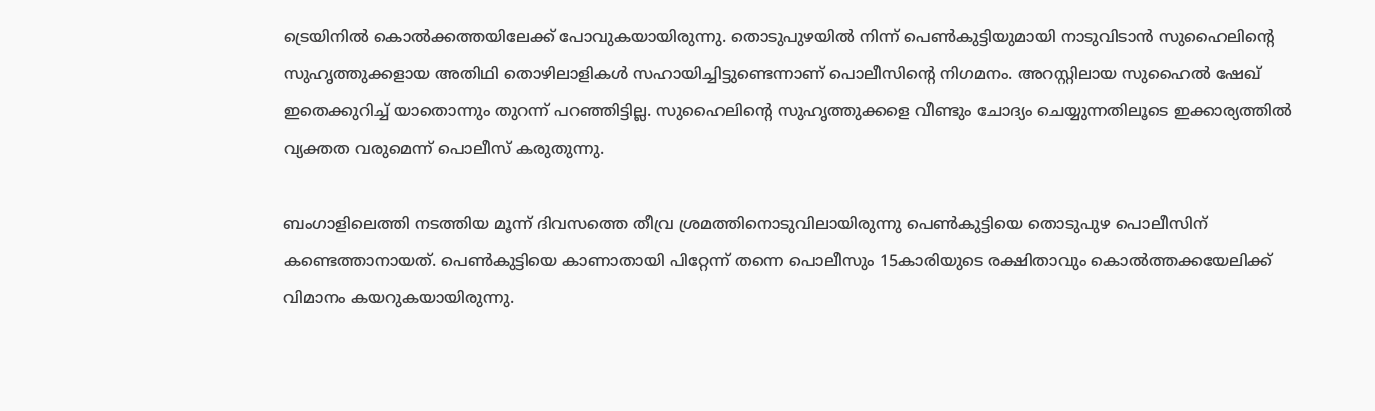ട്രെയിനിൽ കൊൽക്കത്തയിലേക്ക് പോവുകയായിരുന്നു. തൊടുപുഴയിൽ നിന്ന് പെൺകുട്ടിയുമായി നാടുവിടാൻ സുഹൈലിന്‍റെ സുഹൃത്തുക്കളായ അതിഥി തൊഴിലാളികൾ സഹായിച്ചിട്ടുണ്ടെന്നാണ് പൊലീസിന്‍റെ നിഗമനം. അറസ്റ്റിലായ സുഹൈൽ ഷേഖ് ഇതെക്കുറിച്ച് യാതൊന്നും തുറന്ന് പറഞ്ഞിട്ടില്ല. സുഹൈലിന്‍റെ സുഹൃത്തുക്കളെ വീണ്ടും ചോദ്യം ചെയ്യുന്നതിലൂടെ ഇക്കാര്യത്തിൽ വ്യക്തത വരുമെന്ന് പൊലീസ് കരുതുന്നു.

ബംഗാളിലെത്തി നടത്തിയ മൂന്ന് ദിവസത്തെ തീവ്ര ശ്രമത്തിനൊടുവിലായിരുന്നു പെൺകുട്ടിയെ തൊടുപുഴ പൊലീസിന് കണ്ടെത്താനായത്. പെൺകുട്ടിയെ കാണാതായി പിറ്റേന്ന് തന്നെ പൊലീസും 15കാരിയുടെ രക്ഷിതാവും കൊൽത്തക്കയേലിക്ക് വിമാനം കയറുകയായിരുന്നു.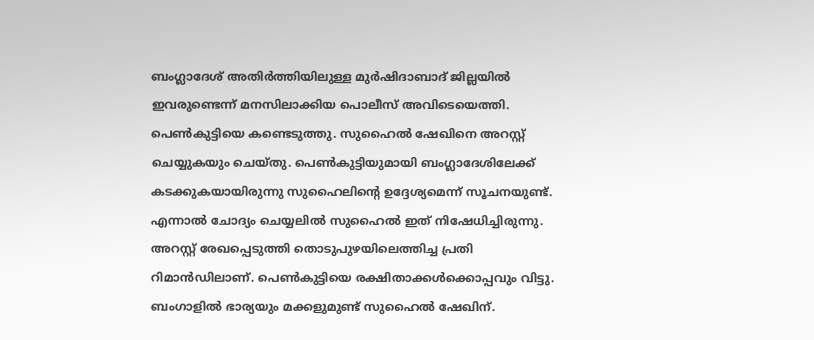ബംഗ്ലാദേശ് അതിര്‍ത്തിയിലുള്ള മുര്‍ഷിദാബാദ് ജില്ലയില്‍ ഇവരുണ്ടെന്ന് മനസിലാക്കിയ പൊലീസ് അവിടെയെത്തി. പെൺകുട്ടിയെ കണ്ടെടുത്തു. സുഹൈൽ ഷേഖിനെ അറസ്റ്റ് ചെയ്യുകയും ചെയ്തു. പെൺകുട്ടിയുമായി ബംഗ്ലാദേശിലേക്ക് കടക്കുകയായിരുന്നു സുഹൈലിന്‍റെ ഉദ്ദേശ്യമെന്ന് സൂചനയുണ്ട്. എന്നാൽ ചോദ്യം ചെയ്യലിൽ സുഹൈൽ ഇത് നിഷേധിച്ചിരുന്നു. അറസ്റ്റ് രേഖപ്പെടുത്തി തൊടുപുഴയിലെത്തിച്ച പ്രതി റിമാൻഡിലാണ്. പെൺകുട്ടിയെ രക്ഷിതാക്കൾക്കൊപ്പവും വിട്ടു. ബംഗാളിൽ ഭാര്യയും മക്കളുമുണ്ട് സുഹൈൽ ഷേഖിന്.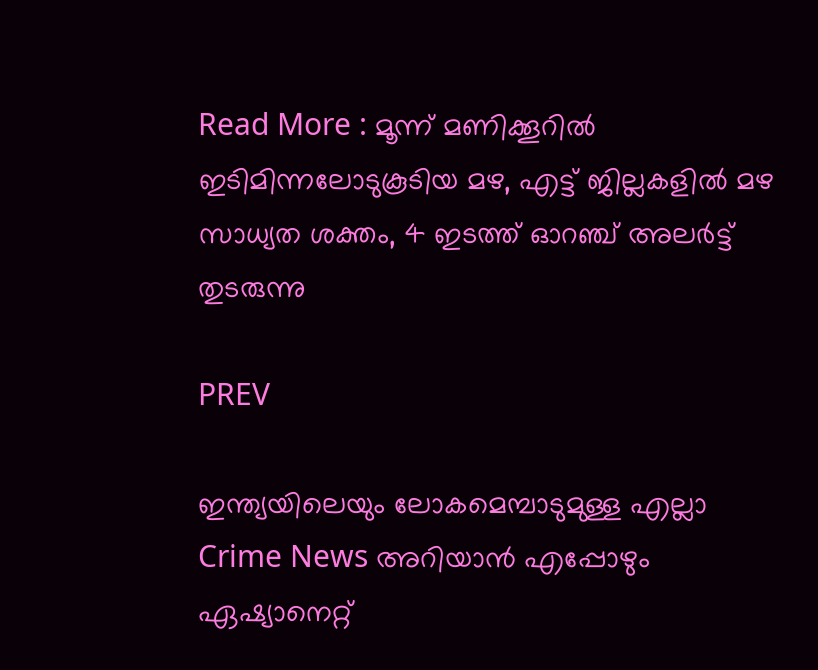Read More : മൂന്ന് മണിക്കൂറിൽ ഇടിമിന്നലോടുകൂടിയ മഴ, എട്ട് ജില്ലകളിൽ മഴ സാധ്യത ശക്തം, 4 ഇടത്ത് ഓറഞ്ച് അലർട്ട് തുടരുന്നു

PREV

ഇന്ത്യയിലെയും ലോകമെമ്പാടുമുള്ള എല്ലാ Crime News അറിയാൻ എപ്പോഴും ഏഷ്യാനെറ്റ്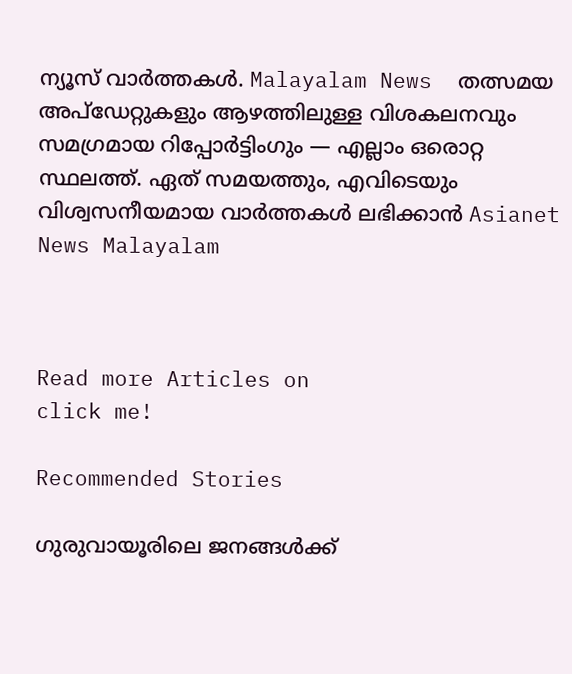ന്യൂസ് വാർത്തകൾ. Malayalam News  തത്സമയ അപ്‌ഡേറ്റുകളും ആഴത്തിലുള്ള വിശകലനവും സമഗ്രമായ റിപ്പോർട്ടിംഗും — എല്ലാം ഒരൊറ്റ സ്ഥലത്ത്. ഏത് സമയത്തും, എവിടെയും വിശ്വസനീയമായ വാർത്തകൾ ലഭിക്കാൻ Asianet News Malayalam



Read more Articles on
click me!

Recommended Stories

ഗുരുവായൂരിലെ ജനങ്ങൾക്ക്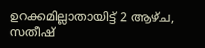ഉറക്കമില്ലാതായിട്ട് 2 ആഴ്ച, സതീഷ്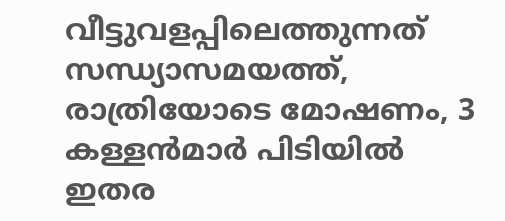വീട്ടുവളപ്പിലെത്തുന്നത് സന്ധ്യാസമയത്ത്, രാത്രിയോടെ മോഷണം, 3 കള്ളൻമാർ പിടിയിൽ
ഇതര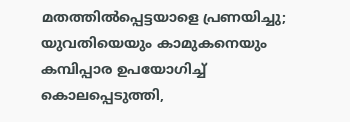മതത്തില്‍പ്പെട്ടയാളെ പ്രണയിച്ചു; യുവതിയെയും കാമുകനെയും കമ്പിപ്പാര ഉപയോഗിച്ച് കൊലപ്പെടുത്തി,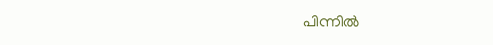പിന്നില്‍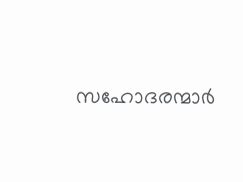സഹോദരന്മാര്‍